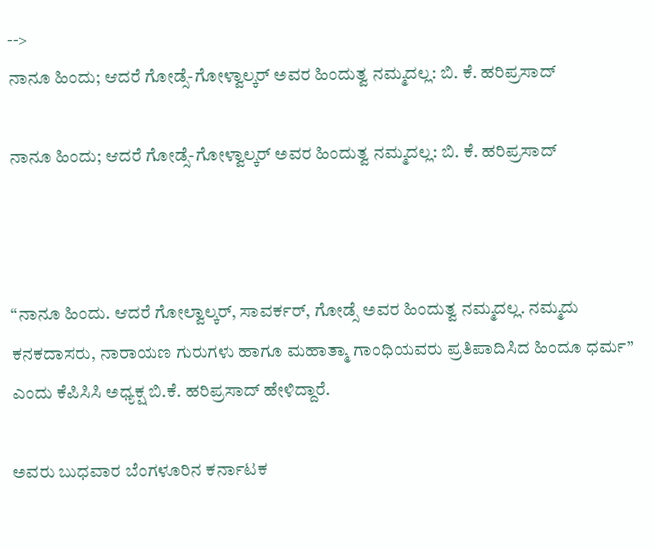-->
ನಾನೂ ಹಿಂದು; ಆದರೆ ಗೋಡ್ಸೆ-ಗೋಳ್ವಾಲ್ಕರ್ ಅವರ ಹಿಂದುತ್ವ ನಮ್ಮದಲ್ಲ: ಬಿ. ಕೆ. ಹರಿಪ್ರಸಾದ್

ನಾನೂ ಹಿಂದು; ಆದರೆ ಗೋಡ್ಸೆ-ಗೋಳ್ವಾಲ್ಕರ್ ಅವರ ಹಿಂದುತ್ವ ನಮ್ಮದಲ್ಲ: ಬಿ. ಕೆ. ಹರಿಪ್ರಸಾದ್



“ನಾನೂ ಹಿಂದು. ಆದರೆ ಗೋಲ್ವಾಲ್ಕರ್, ಸಾವರ್ಕರ್, ಗೋಡ್ಸೆ ಅವರ ಹಿಂದುತ್ವ ನಮ್ಮದಲ್ಲ. ನಮ್ಮದು ಕನಕದಾಸರು, ನಾರಾಯಣ ಗುರುಗಳು ಹಾಗೂ ಮಹಾತ್ಮಾ ಗಾಂಧಿಯವರು ಪ್ರತಿಪಾದಿಸಿದ ಹಿಂದೂ ಧರ್ಮ” ಎಂದು ಕೆಪಿಸಿಸಿ ಅಧ್ಯಕ್ಷ ಬಿ.ಕೆ. ಹರಿಪ್ರಸಾದ್ ಹೇಳಿದ್ದಾರೆ.

ಅವರು ಬುಧವಾರ ಬೆಂಗಳೂರಿನ ಕರ್ನಾಟಕ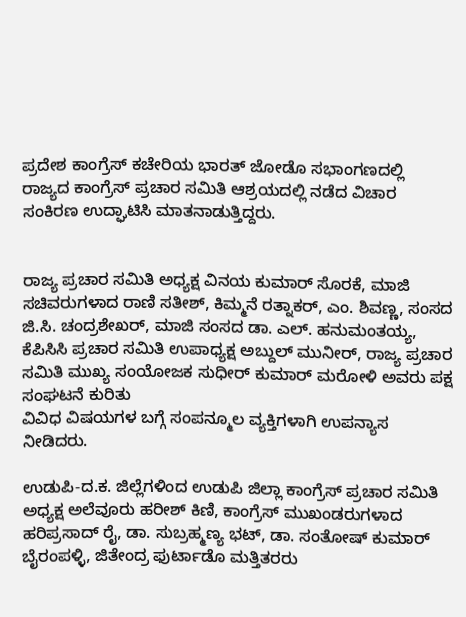ಪ್ರದೇಶ ಕಾಂಗ್ರೆಸ್ ಕಚೇರಿಯ ಭಾರತ್ ಜೋಡೊ ಸಭಾಂಗಣದಲ್ಲಿ ರಾಜ್ಯದ ಕಾಂಗ್ರೆಸ್ ಪ್ರಚಾರ ಸಮಿತಿ ಆಶ್ರಯದಲ್ಲಿ ನಡೆದ ವಿಚಾರ ಸಂಕಿರಣ ಉದ್ಘಾಟಿಸಿ ಮಾತನಾಡುತ್ತಿದ್ದರು.


ರಾಜ್ಯ ಪ್ರಚಾರ ಸಮಿತಿ ಅಧ್ಯಕ್ಷ ವಿನಯ ಕುಮಾರ್ ಸೊರಕೆ, ಮಾಜಿ ಸಚಿವರುಗಳಾದ ರಾಣಿ ಸತೀಶ್, ಕಿಮ್ಮನೆ ರತ್ನಾಕರ್, ಎಂ. ಶಿವಣ್ಣ, ಸಂಸದ ಜಿ.ಸಿ. ಚಂದ್ರಶೇಖರ್, ಮಾಜಿ ಸಂಸದ ಡಾ. ಎಲ್. ಹನುಮಂತಯ್ಯ, ಕೆಪಿಸಿಸಿ ಪ್ರಚಾರ ಸಮಿತಿ ಉಪಾಧ್ಯಕ್ಷ ಅಬ್ದುಲ್ ಮುನೀರ್, ರಾಜ್ಯ ಪ್ರಚಾರ ಸಮಿತಿ ಮುಖ್ಯ ಸಂಯೋಜಕ ಸುಧೀರ್ ಕುಮಾರ್ ಮರೋಳಿ ಅವರು ಪಕ್ಷ ಸಂಘಟನೆ ಕುರಿತು
ವಿವಿಧ ವಿಷಯಗಳ ಬಗ್ಗೆ ಸಂಪನ್ಮೂಲ ವ್ಯಕ್ತಿಗಳಾಗಿ ಉಪನ್ಯಾಸ ನೀಡಿದರು.

ಉಡುಪಿ-ದ.ಕ. ಜಿಲ್ಲೆಗಳಿಂದ ಉಡುಪಿ ಜಿಲ್ಲಾ ಕಾಂಗ್ರೆಸ್ ಪ್ರಚಾರ ಸಮಿತಿ ಅಧ್ಯಕ್ಷ ಅಲೆವೂರು ಹರೀಶ್ ಕಿಣಿ, ಕಾಂಗ್ರೆಸ್ ಮುಖಂಡರುಗಳಾದ ಹರಿಪ್ರಸಾದ್ ರೈ, ಡಾ. ಸುಬ್ರಹ್ಮಣ್ಯ ಭಟ್, ಡಾ. ಸಂತೋಷ್ ಕುಮಾರ್ ಬೈರಂಪಳ್ಳಿ, ಜಿತೇಂದ್ರ ಫುರ್ಟಾಡೊ ಮತ್ತಿತರರು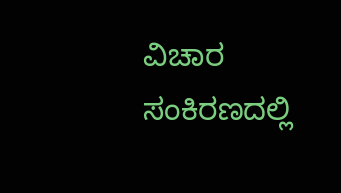ವಿಚಾರ ಸಂಕಿರಣದಲ್ಲಿ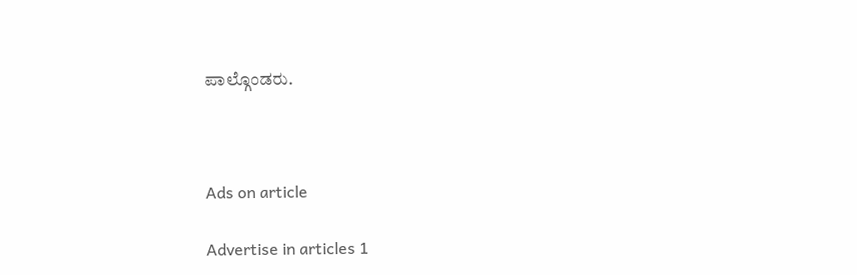ಪಾಲ್ಗೊಂಡರು.



Ads on article

Advertise in articles 1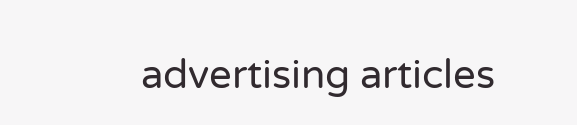advertising articles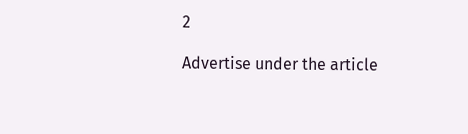2

Advertise under the article